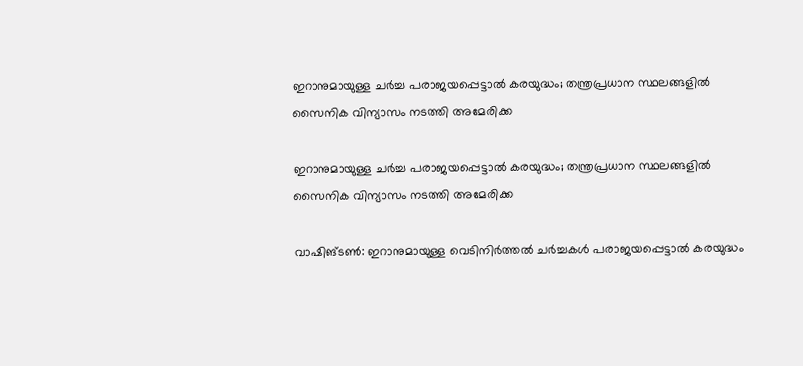ഇറാനുമായുള്ള ചര്‍ച്ച പരാജയപ്പെട്ടാല്‍ കരയുദ്ധം; തന്ത്രപ്രധാന സ്ഥലങ്ങളില്‍ സൈനിക വിന്യാസം നടത്തി അമേരിക്ക

ഇറാനുമായുള്ള ചര്‍ച്ച പരാജയപ്പെട്ടാല്‍ കരയുദ്ധം; തന്ത്രപ്രധാന സ്ഥലങ്ങളില്‍ സൈനിക വിന്യാസം നടത്തി അമേരിക്ക

വാഷിങ്ടണ്‍: ഇറാനുമായുള്ള വെടിനിര്‍ത്തല്‍ ചര്‍ച്ചകള്‍ പരാജയപ്പെട്ടാല്‍ കരയുദ്ധം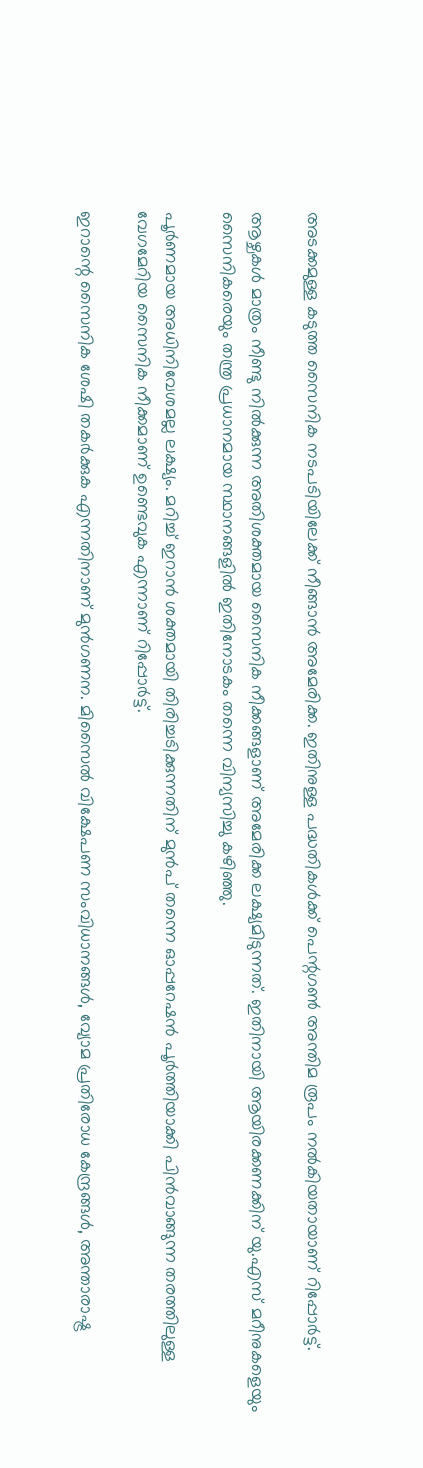അടക്കമുള്ള കടുത്ത സൈനിക നടപടിയിലേക്ക് നീങ്ങാന്‍ അമേരിക്ക. ഇതിനുള്ള പദ്ധതികള്‍ക്ക് പെന്റഗണ്‍ അന്തിമ രൂപം നല്‍കിയതായാണ് റിപ്പോര്‍ട്ട്.

ആഴ്ചകള്‍ മാത്രം നീണ്ടു നില്‍ക്കുന്ന അതിശക്തമായ സൈനിക നീക്കങ്ങളാണ് അമേരിക്ക ലക്ഷ്യമിടുന്നത്. ഇതിനായി ആയിരക്കണക്കിന് യു.എസ് മറീനുകളെയും സൈനികരെയും തന്ത്ര പ്രധാനമായ സ്ഥാനങ്ങളില്‍ ഇതിനോടകം തന്നെ വിന്യസിച്ചു കഴിഞ്ഞു.

പൂര്‍ണമായ അധിനിവേശമല്ല ലക്ഷ്യം. മറിച്ച് ഇറാന്‍ ശക്തമായി തിരിച്ചടിക്കുന്നതിന് മുന്‍പ് തന്നെ ഓപ്പറേഷന്‍ പൂര്‍ത്തിയാക്കി പിന്‍വാങ്ങുന്ന തരത്തിലുള്ള വേഗമേറിയ സൈനിക നീക്കമാണ് ഉണ്ടെവുക എന്നാണ് റിപ്പോര്‍ട്ട്.

ഇറാന്റെ സൈനിക ശേഷി തകര്‍ക്കുക എന്നതിനാണ് മുന്‍ഗണന. മിസൈല്‍ വിക്ഷേപണ സംവിധാനങ്ങള്‍, വ്യോമ പ്രതിരോധ കേന്ദ്രങ്ങള്‍, അന്താരാഷ്ട്ര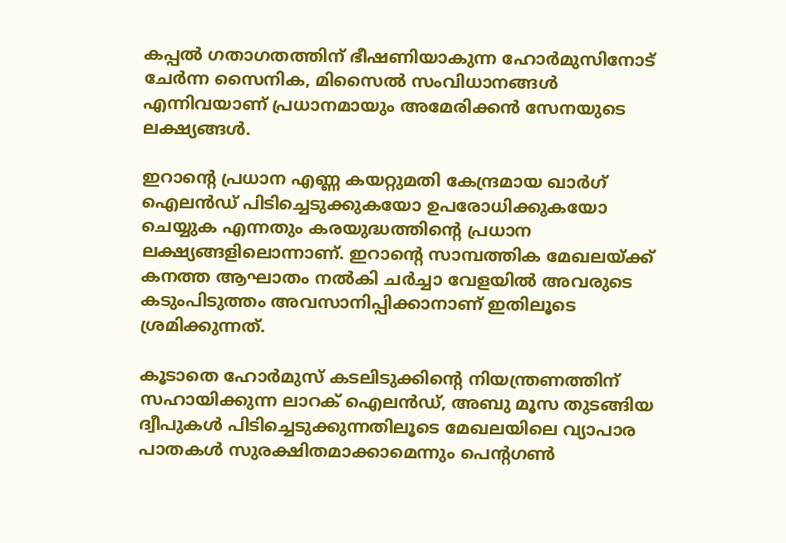കപ്പല്‍ ഗതാഗതത്തിന് ഭീഷണിയാകുന്ന ഹോര്‍മുസിനോട് ചേര്‍ന്ന സൈനിക, മിസൈല്‍ സംവിധാനങ്ങള്‍ എന്നിവയാണ് പ്രധാനമായും അമേരിക്കന്‍ സേനയുടെ ലക്ഷ്യങ്ങള്‍.

ഇറാന്റെ പ്രധാന എണ്ണ കയറ്റുമതി കേന്ദ്രമായ ഖാര്‍ഗ് ഐലന്‍ഡ് പിടിച്ചെടുക്കുകയോ ഉപരോധിക്കുകയോ ചെയ്യുക എന്നതും കരയുദ്ധത്തിന്റെ പ്രധാന ലക്ഷ്യങ്ങളിലൊന്നാണ്. ഇറാന്റെ സാമ്പത്തിക മേഖലയ്ക്ക് കനത്ത ആഘാതം നല്‍കി ചര്‍ച്ചാ വേളയില്‍ അവരുടെ കടുംപിടുത്തം അവസാനിപ്പിക്കാനാണ് ഇതിലൂടെ ശ്രമിക്കുന്നത്.

കൂടാതെ ഹോര്‍മുസ് കടലിടുക്കിന്റെ നിയന്ത്രണത്തിന് സഹായിക്കുന്ന ലാറക് ഐലന്‍ഡ്, അബു മൂസ തുടങ്ങിയ ദ്വീപുകള്‍ പിടിച്ചെടുക്കുന്നതിലൂടെ മേഖലയിലെ വ്യാപാര പാതകള്‍ സുരക്ഷിതമാക്കാമെന്നും പെന്റഗണ്‍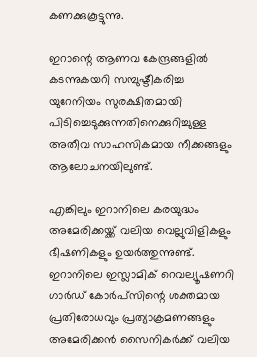കണക്കുകൂട്ടുന്നു.

ഇറാന്റെ ആണവ കേന്ദ്രങ്ങളില്‍ കടന്നുകയറി സമ്പുഷ്ടീകരിച്ച യുറേനിയം സുരക്ഷിതമായി പിടിച്ചെടുക്കുന്നതിനെക്കുറിച്ചുള്ള അതീവ സാഹസികമായ നീക്കങ്ങളും ആലോചനയിലുണ്ട്.

എങ്കിലും ഇറാനിലെ കരയുദ്ധം അമേരിക്കയ്ക്ക് വലിയ വെല്ലുവിളികളും ഭീഷണികളും ഉയര്‍ത്തുന്നുണ്ട്. ഇറാനിലെ ഇസ്ലാമിക് റെവല്യൂഷണറി ഗാര്‍ഡ് കോര്‍പ്‌സിന്റെ ശക്തമായ പ്രതിരോധവും പ്രത്യാക്രമണങ്ങളും അമേരിക്കന്‍ സൈനികര്‍ക്ക് വലിയ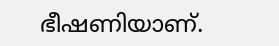ഭീഷണിയാണ്.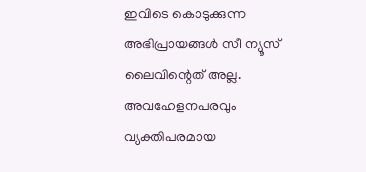ഇവിടെ കൊടുക്കുന്ന അഭിപ്രായങ്ങള്‍ സീ ന്യൂസ് ലൈവിന്റെത് അല്ല. അവഹേളനപരവും വ്യക്തിപരമായ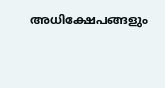അധിക്ഷേപങ്ങളും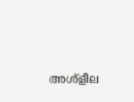അശ്‌ളീല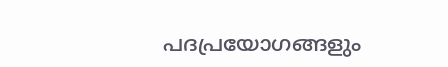പദപ്രയോഗങ്ങളും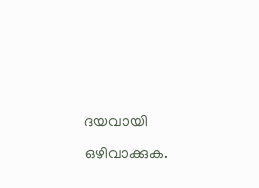ദയവായി ഒഴിവാക്കുക.